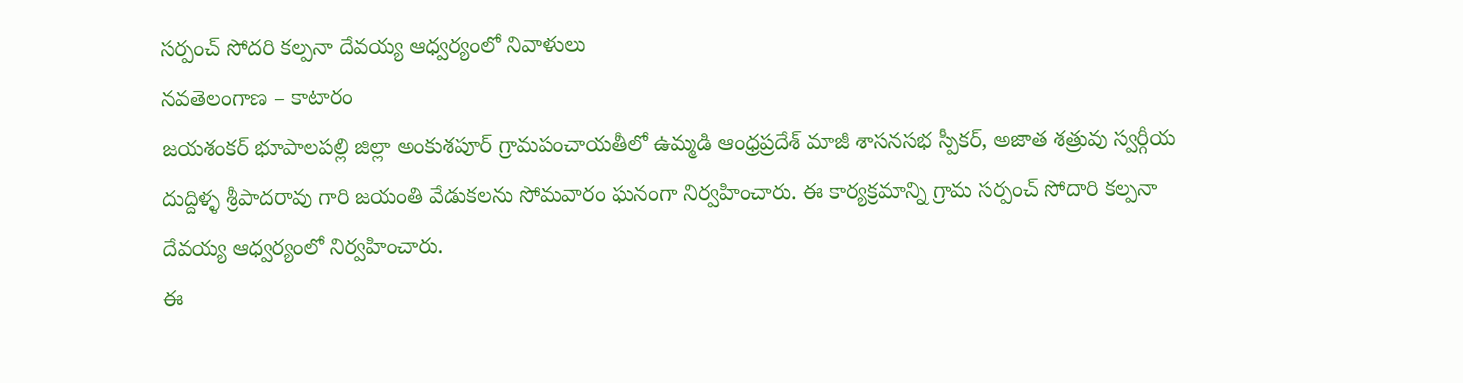సర్పంచ్ సోదరి కల్పనా దేవయ్య ఆధ్వర్యంలో నివాళులు
నవతెలంగాణ – కాటారం
జయశంకర్ భూపాలపల్లి జిల్లా అంకుశపూర్ గ్రామపంచాయతీలో ఉమ్మడి ఆంధ్రప్రదేశ్ మాజీ శాసనసభ స్పీకర్, అజాత శత్రువు స్వర్గీయ దుద్దిళ్ళ శ్రీపాదరావు గారి జయంతి వేడుకలను సోమవారం ఘనంగా నిర్వహించారు. ఈ కార్యక్రమాన్ని గ్రామ సర్పంచ్ సోదారి కల్పనా దేవయ్య ఆధ్వర్యంలో నిర్వహించారు.
ఈ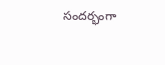సందర్భంగా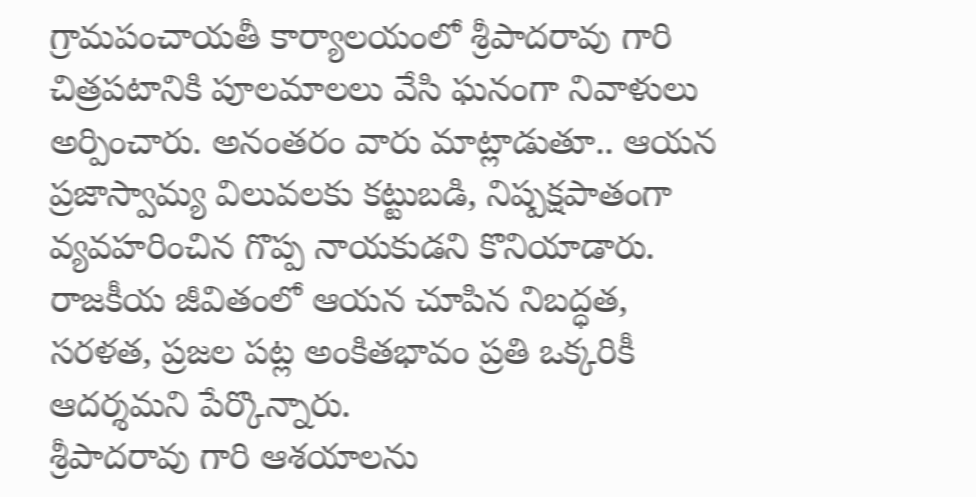గ్రామపంచాయతీ కార్యాలయంలో శ్రీపాదరావు గారి చిత్రపటానికి పూలమాలలు వేసి ఘనంగా నివాళులు అర్పించారు. అనంతరం వారు మాట్లాడుతూ.. ఆయన ప్రజాస్వామ్య విలువలకు కట్టుబడి, నిష్పక్షపాతంగా వ్యవహరించిన గొప్ప నాయకుడని కొనియాడారు. రాజకీయ జీవితంలో ఆయన చూపిన నిబద్ధత, సరళత, ప్రజల పట్ల అంకితభావం ప్రతి ఒక్కరికీ ఆదర్శమని పేర్కొన్నారు.
శ్రీపాదరావు గారి ఆశయాలను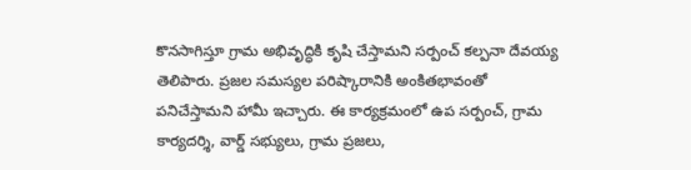కొనసాగిస్తూ గ్రామ అభివృద్ధికి కృషి చేస్తామని సర్పంచ్ కల్పనా దేవయ్య తెలిపారు. ప్రజల సమస్యల పరిష్కారానికి అంకితభావంతో పనిచేస్తామని హామీ ఇచ్చారు. ఈ కార్యక్రమంలో ఉప సర్పంచ్, గ్రామ కార్యదర్శి, వార్డ్ సభ్యులు, గ్రామ ప్రజలు,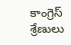కాంగ్రెస్ శ్రేణులు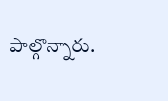పాల్గొన్నారు.